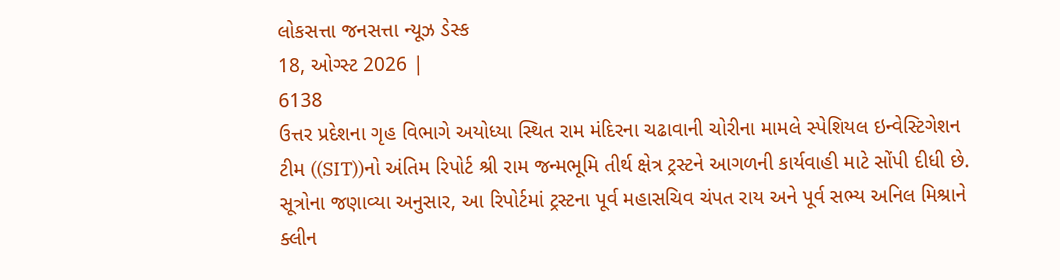લોકસત્તા જનસત્તા ન્યૂઝ ડેસ્ક
18, ઓગ્સ્ટ 2026 |
6138
ઉત્તર પ્રદેશના ગૃહ વિભાગે અયોધ્યા સ્થિત રામ મંદિરના ચઢાવાની ચોરીના મામલે સ્પેશિયલ ઇન્વેસ્ટિગેશન ટીમ ((SIT))નો અંતિમ રિપોર્ટ શ્રી રામ જન્મભૂમિ તીર્થ ક્ષેત્ર ટ્રસ્ટને આગળની કાર્યવાહી માટે સોંપી દીધી છે. સૂત્રોના જણાવ્યા અનુસાર, આ રિપોર્ટમાં ટ્રસ્ટના પૂર્વ મહાસચિવ ચંપત રાય અને પૂર્વ સભ્ય અનિલ મિશ્રાને ક્લીન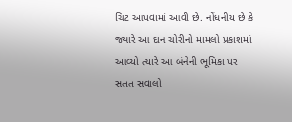ચિટ આપવામાં આવી છે. નોંધનીય છે કે જ્યારે આ દાન ચોરીનો મામલો પ્રકાશમાં આવ્યો ત્યારે આ બંનેની ભૂમિકા પર સતત સવાલો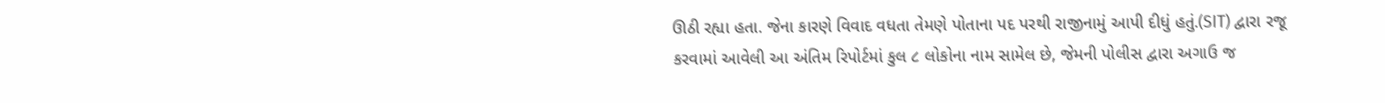ઊઠી રહ્યા હતા. જેના કારણે વિવાદ વધતા તેમણે પોતાના પદ પરથી રાજીનામું આપી દીધું હતું.(SIT) દ્વારા રજૂ કરવામાં આવેલી આ અંતિમ રિપોર્ટમાં કુલ ૮ લોકોના નામ સામેલ છે, જેમની પોલીસ દ્વારા અગાઉ જ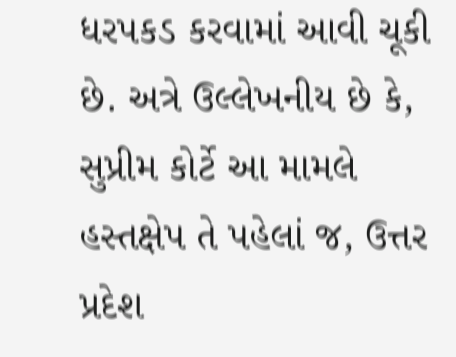ધરપકડ કરવામાં આવી ચૂકી છે. અત્રે ઉલ્લેખનીય છે કે, સુપ્રીમ કોર્ટે આ મામલે હસ્તક્ષેપ તે પહેલાં જ, ઉત્તર પ્રદેશ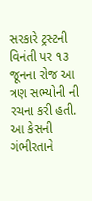સરકારે ટ્રસ્ટની વિનંતી પર ૧૩ જૂનના રોજ આ ત્રણ સભ્યોની ની રચના કરી હતી. આ કેસની ગંભીરતાને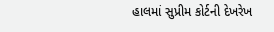હાલમાં સુપ્રીમ કોર્ટની દેખરેખ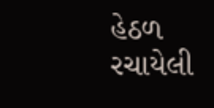હેઠળ રચાયેલી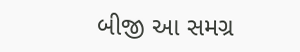બીજી આ સમગ્ર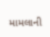મામલાની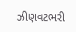ઝીણવટભરી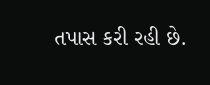તપાસ કરી રહી છે.